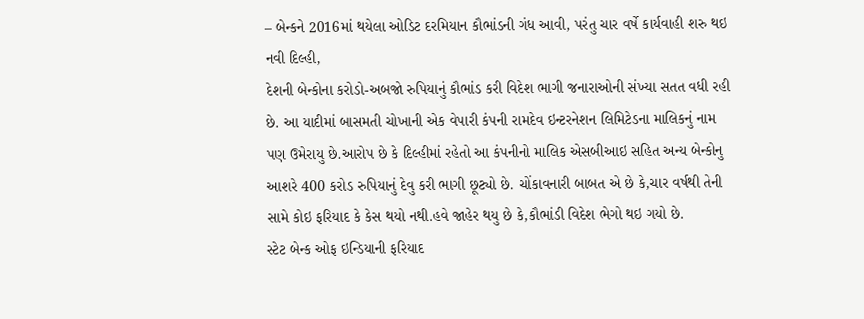– બેન્કને 2016માં થયેલા ઓડિટ દરમિયાન કૌભાંડની ગંધ આવી, પરંતુ ચાર વર્ષે કાર્યવાહી શરુ થઇ
નવી દિલ્હી,
દેશની બેન્કોના કરોડો-અબજો રુપિયાનું કૌભાંડ કરી વિદેશ ભાગી જનારાઓની સંખ્યા સતત વધી રહી છે. આ યાદીમાં બાસમતી ચોખાની એક વેપારી કંપની રામદેવ ઇન્ટરનેશન લિમિટેડના માલિકનું નામ પણ ઉમેરાયુ છે.આરોપ છે કે દિલ્હીમાં રહેતો આ કંપનીનો માલિક એસબીઆઇ સહિત અન્ય બેન્કોનુ આશરે 400 કરોડ રુપિયાનું દેવુ કરી ભાગી છૂટ્યો છે. ચોંકાવનારી બાબત એ છે કે,ચાર વર્ષથી તેની સામે કોઇ ફરિયાદ કે કેસ થયો નથી.હવે જાહેર થયુ છે કે,કૌભાંડી વિદેશ ભેગો થઇ ગયો છે.
સ્ટેટ બેન્ક ઓફ ઇન્ડિયાની ફરિયાદ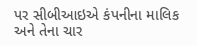પર સીબીઆઇએ કંપનીના માલિક અને તેના ચાર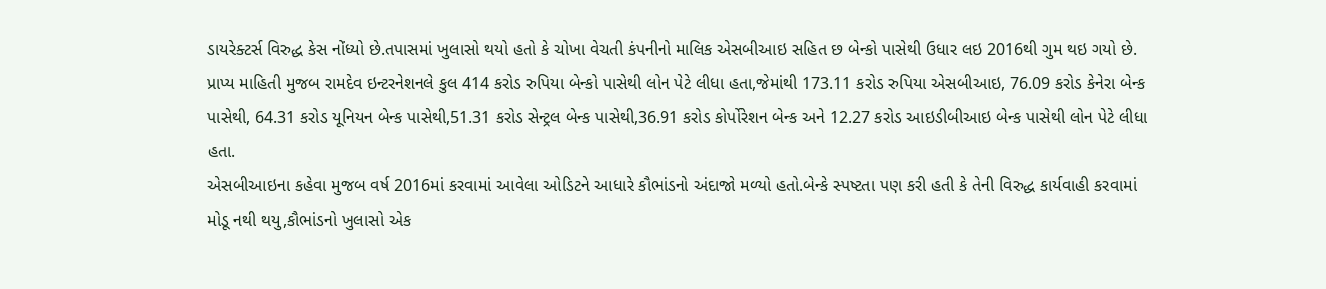ડાયરેક્ટર્સ વિરુદ્ધ કેસ નોંધ્યો છે.તપાસમાં ખુલાસો થયો હતો કે ચોખા વેચતી કંપનીનો માલિક એસબીઆઇ સહિત છ બેન્કો પાસેથી ઉધાર લઇ 2016થી ગુમ થઇ ગયો છે.
પ્રાપ્ય માહિતી મુજબ રામદેવ ઇન્ટરનેશનલે કુલ 414 કરોડ રુપિયા બેન્કો પાસેથી લોન પેટે લીધા હતા,જેમાંથી 173.11 કરોડ રુપિયા એસબીઆઇ, 76.09 કરોડ કેનેરા બેન્ક પાસેથી, 64.31 કરોડ યૂનિયન બેન્ક પાસેથી,51.31 કરોડ સેન્ટ્રલ બેન્ક પાસેથી,36.91 કરોડ કોર્પોરેશન બેન્ક અને 12.27 કરોડ આઇડીબીઆઇ બેન્ક પાસેથી લોન પેટે લીધા હતા.
એસબીઆઇના કહેવા મુજબ વર્ષ 2016માં કરવામાં આવેલા ઓડિટને આધારે કૌભાંડનો અંદાજો મળ્યો હતો.બેન્કે સ્પષ્ટતા પણ કરી હતી કે તેની વિરુદ્ધ કાર્યવાહી કરવામાં મોડૂ નથી થયુ,કૌભાંડનો ખુલાસો એક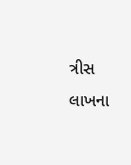ત્રીસ લાખના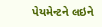પેયમેન્ટને લઇને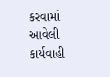કરવામાં આવેલી કાર્યવાહી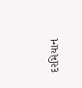દરમિયાન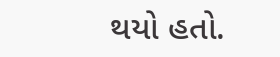થયો હતો.